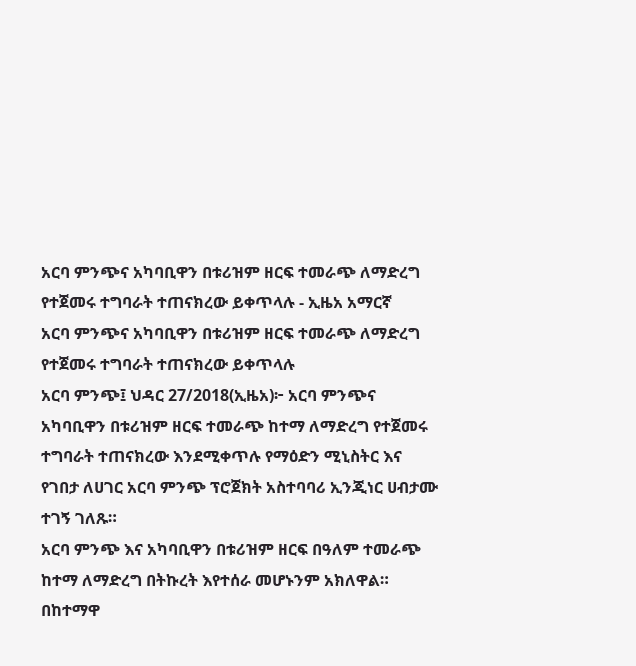አርባ ምንጭና አካባቢዋን በቱሪዝም ዘርፍ ተመራጭ ለማድረግ የተጀመሩ ተግባራት ተጠናክረው ይቀጥላሉ - ኢዜአ አማርኛ
አርባ ምንጭና አካባቢዋን በቱሪዝም ዘርፍ ተመራጭ ለማድረግ የተጀመሩ ተግባራት ተጠናክረው ይቀጥላሉ
አርባ ምንጭ፤ ህዳር 27/2018(ኢዜአ)፦ አርባ ምንጭና አካባቢዋን በቱሪዝም ዘርፍ ተመራጭ ከተማ ለማድረግ የተጀመሩ ተግባራት ተጠናክረው እንደሚቀጥሉ የማዕድን ሚኒስትር እና የገበታ ለሀገር አርባ ምንጭ ፕሮጀክት አስተባባሪ ኢንጂነር ሀብታሙ ተገኝ ገለጹ።
አርባ ምንጭ እና አካባቢዋን በቱሪዝም ዘርፍ በዓለም ተመራጭ ከተማ ለማድረግ በትኩረት እየተሰራ መሆኑንም አክለዋል።
በከተማዋ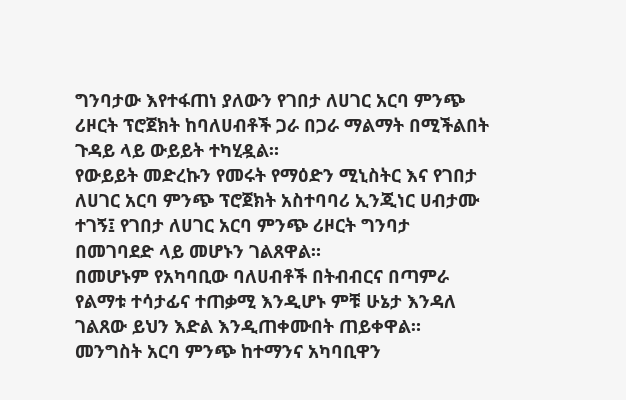ግንባታው እየተፋጠነ ያለውን የገበታ ለሀገር አርባ ምንጭ ሪዞርት ፕሮጀክት ከባለሀብቶች ጋራ በጋራ ማልማት በሚችልበት ጉዳይ ላይ ውይይት ተካሂዷል።
የውይይት መድረኩን የመሩት የማዕድን ሚኒስትር እና የገበታ ለሀገር አርባ ምንጭ ፕሮጀክት አስተባባሪ ኢንጂነር ሀብታሙ ተገኝ፤ የገበታ ለሀገር አርባ ምንጭ ሪዞርት ግንባታ በመገባደድ ላይ መሆኑን ገልጸዋል።
በመሆኑም የአካባቢው ባለሀብቶች በትብብርና በጣምራ የልማቱ ተሳታፊና ተጠቃሚ እንዲሆኑ ምቹ ሁኔታ እንዳለ ገልጸው ይህን እድል እንዲጠቀሙበት ጠይቀዋል።
መንግስት አርባ ምንጭ ከተማንና አካባቢዋን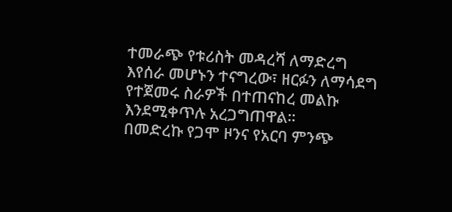ተመራጭ የቱሪስት መዳረሻ ለማድረግ እየሰራ መሆኑን ተናግረው፣ ዘርፉን ለማሳደግ የተጀመሩ ስራዎች በተጠናከረ መልኩ እንደሚቀጥሉ አረጋግጠዋል።
በመድረኩ የጋሞ ዞንና የአርባ ምንጭ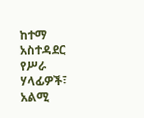ከተማ አስተዳደር የሥራ ሃላፊዎች፣ አልሚ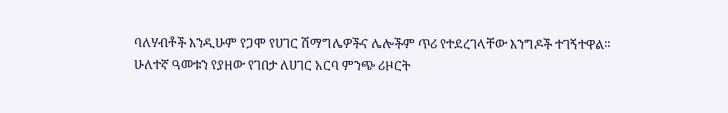ባለሃብቶች እንዲሁም የጋሞ የሀገር ሽማግሌዎችና ሌሎችም ጥሪ የተደረገላቸው እንግዶች ተገኝተዋል።
ሁለተኛ ዓመቱን የያዘው የገበታ ለሀገር አርባ ምንጭ ሪዞርት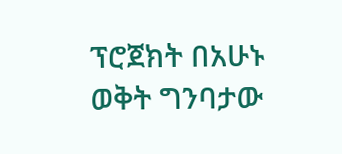ፕሮጀክት በአሁኑ ወቅት ግንባታው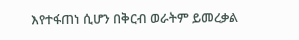እየተፋጠነ ሲሆን በቅርብ ወራትም ይመረቃል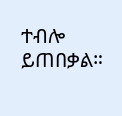ተብሎ ይጠበቃል።